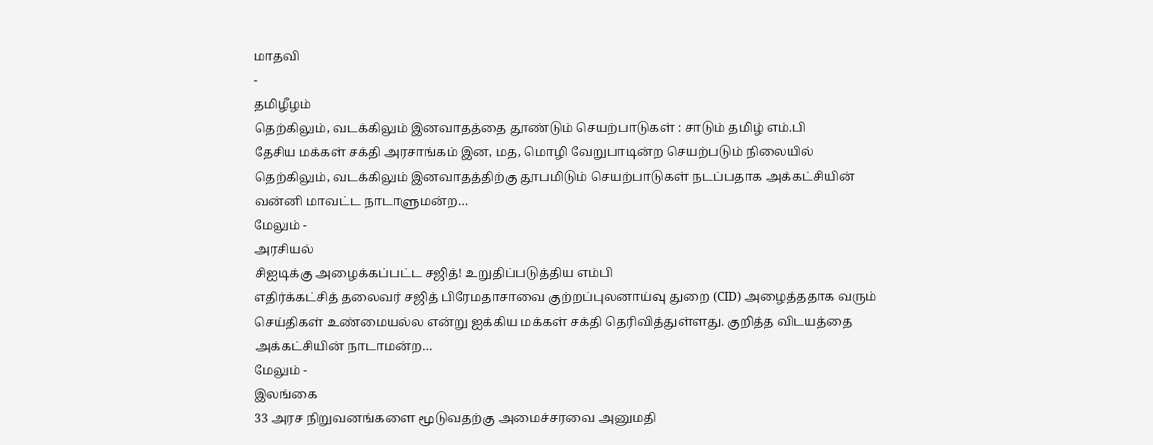மாதவி
-
தமிழீழம்
தெற்கிலும், வடக்கிலும் இனவாதத்தை தூண்டும் செயற்பாடுகள் : சாடும் தமிழ் எம்.பி
தேசிய மக்கள் சக்தி அரசாங்கம் இன, மத, மொழி வேறுபாடின்ற செயற்படும் நிலையில் தெற்கிலும், வடக்கிலும் இனவாதத்திற்கு தூபமிடும் செயற்பாடுகள் நடப்பதாக அக்கட்சியின் வன்னி மாவட்ட நாடாளுமன்ற…
மேலும் -
அரசியல்
சிஐடிக்கு அழைக்கப்பட்ட சஜித்! உறுதிப்படுத்திய எம்பி
எதிர்க்கட்சித் தலைவர் சஜித் பிரேமதாசாவை குற்றப்புலனாய்வு துறை (CID) அழைத்ததாக வரும் செய்திகள் உண்மையல்ல என்று ஐக்கிய மக்கள் சக்தி தெரிவித்துள்ளது. குறித்த விடயத்தை அக்கட்சியின் நாடாமன்ற…
மேலும் -
இலங்கை
33 அரச நிறுவனங்களை மூடுவதற்கு அமைச்சரவை அனுமதி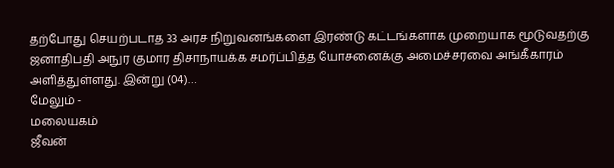தற்போது செயற்படாத 33 அரச நிறுவனங்களை இரண்டு கட்டங்களாக முறையாக மூடுவதற்கு ஜனாதிபதி அநுர குமார திசாநாயக்க சமர்ப்பித்த யோசனைக்கு அமைச்சரவை அங்கீகாரம் அளித்துள்ளது. இன்று (04)…
மேலும் -
மலையகம்
ஜீவன்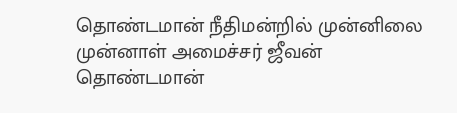தொண்டமான் நீதிமன்றில் முன்னிலை
முன்னாள் அமைச்சர் ஜீவன் தொண்டமான்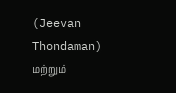(Jeevan Thondaman) மற்றும்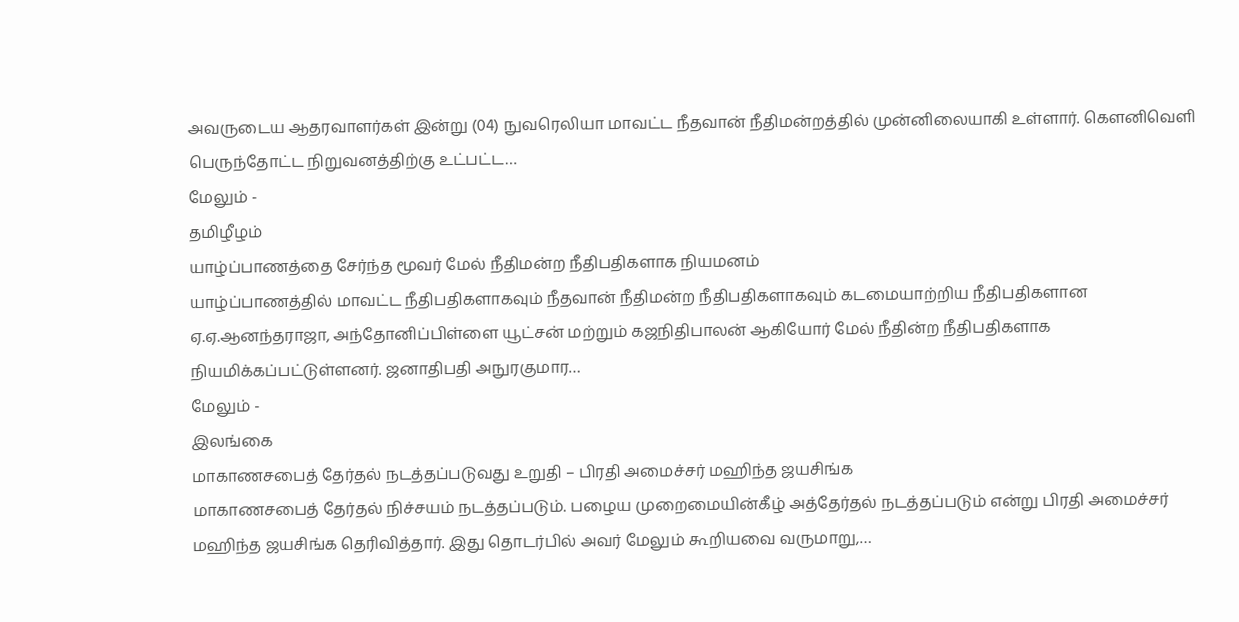அவருடைய ஆதரவாளர்கள் இன்று (04) நுவரெலியா மாவட்ட நீதவான் நீதிமன்றத்தில் முன்னிலையாகி உள்ளார். கெளனிவெளி பெருந்தோட்ட நிறுவனத்திற்கு உட்பட்ட…
மேலும் -
தமிழீழம்
யாழ்ப்பாணத்தை சேர்ந்த மூவர் மேல் நீதிமன்ற நீதிபதிகளாக நியமனம்
யாழ்ப்பாணத்தில் மாவட்ட நீதிபதிகளாகவும் நீதவான் நீதிமன்ற நீதிபதிகளாகவும் கடமையாற்றிய நீதிபதிகளான ஏ.ஏ.ஆனந்தராஜா, அந்தோனிப்பிள்ளை யூட்சன் மற்றும் கஜநிதிபாலன் ஆகியோர் மேல் நீதின்ற நீதிபதிகளாக நியமிக்கப்பட்டுள்ளனர். ஜனாதிபதி அநுரகுமார…
மேலும் -
இலங்கை
மாகாணசபைத் தேர்தல் நடத்தப்படுவது உறுதி – பிரதி அமைச்சர் மஹிந்த ஜயசிங்க
மாகாணசபைத் தேர்தல் நிச்சயம் நடத்தப்படும். பழைய முறைமையின்கீழ் அத்தேர்தல் நடத்தப்படும் என்று பிரதி அமைச்சர் மஹிந்த ஜயசிங்க தெரிவித்தார். இது தொடர்பில் அவர் மேலும் கூறியவை வருமாறு,…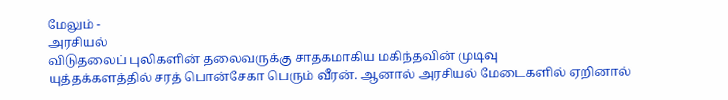மேலும் -
அரசியல்
விடுதலைப் புலிகளின் தலைவருக்கு சாதகமாகிய மகிந்தவின் முடிவு
யுத்தக்களத்தில் சரத் பொன்சேகா பெரும் வீரன். ஆனால் அரசியல் மேடைகளில் ஏறினால்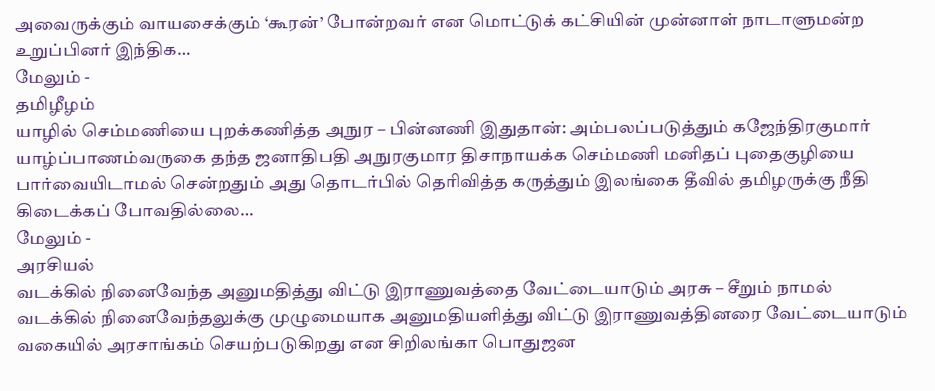அவைருக்கும் வாயசைக்கும் ‘கூரன்’ போன்றவர் என மொட்டுக் கட்சியின் முன்னாள் நாடாளுமன்ற உறுப்பினர் இந்திக…
மேலும் -
தமிழீழம்
யாழில் செம்மணியை புறக்கணித்த அநுர – பின்னணி இதுதான்: அம்பலப்படுத்தும் கஜேந்திரகுமார்
யாழ்ப்பாணம்வருகை தந்த ஜனாதிபதி அநுரகுமார திசாநாயக்க செம்மணி மனிதப் புதைகுழியை பார்வையிடாமல் சென்றதும் அது தொடர்பில் தெரிவித்த கருத்தும் இலங்கை தீவில் தமிழருக்கு நீதி கிடைக்கப் போவதில்லை…
மேலும் -
அரசியல்
வடக்கில் நினைவேந்த அனுமதித்து விட்டு இராணுவத்தை வேட்டையாடும் அரசு – சீறும் நாமல்
வடக்கில் நினைவேந்தலுக்கு முழுமையாக அனுமதியளித்து விட்டு இராணுவத்தினரை வேட்டையாடும் வகையில் அரசாங்கம் செயற்படுகிறது என சிறிலங்கா பொதுஜன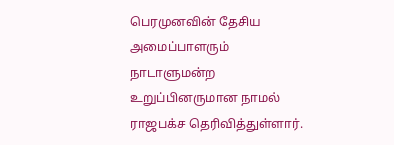பெரமுனவின் தேசிய அமைப்பாளரும் நாடாளுமன்ற உறுப்பினருமான நாமல் ராஜபக்ச தெரிவித்துள்ளார்.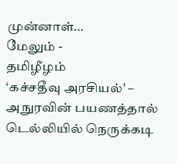முன்னாள்…
மேலும் -
தமிழீழம்
‘கச்சதீவு அரசியல்’ – அநுரவின் பயணத்தால் டெல்லியில் நெருக்கடி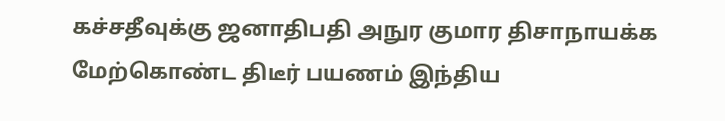கச்சதீவுக்கு ஜனாதிபதி அநுர குமார திசாநாயக்க மேற்கொண்ட திடீர் பயணம் இந்திய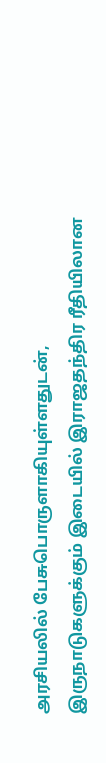அரசியலில் பேசுபொருளாகியுள்ளதுடன், இருநாடுகளுக்கும் இடையில் இராஜதந்திர ரீதியிலான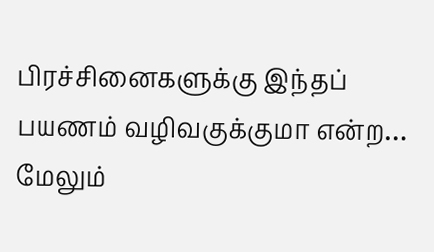பிரச்சினைகளுக்கு இந்தப் பயணம் வழிவகுக்குமா என்ற…
மேலும்